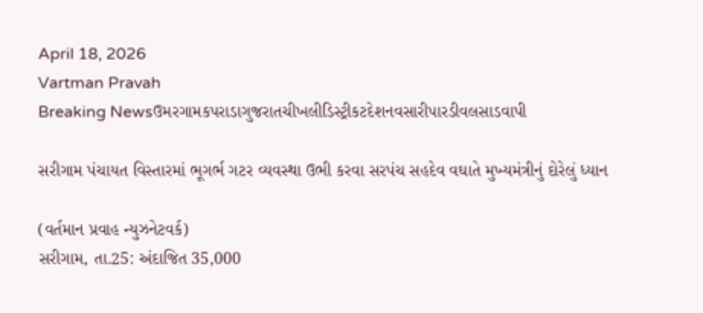April 18, 2026
Vartman Pravah
Breaking Newsઉમરગામકપરાડાગુજરાતચીખલીડિસ્ટ્રીકટદેશનવસારીપારડીવલસાડવાપી

સરીગામ પંચાયત વિસ્‍તારમાં ભૂગર્ભ ગટર વ્‍યવસ્‍થા ઉભી કરવા સરપંચ સહદેવ વઘાતે મુખ્‍યમંત્રીનું દોરેલું ધ્‍યાન

(વર્તમાન પ્રવાહ ન્‍યુઝનેટવર્ક)
સરીગામ, તા.25: અંદાજિત 35,000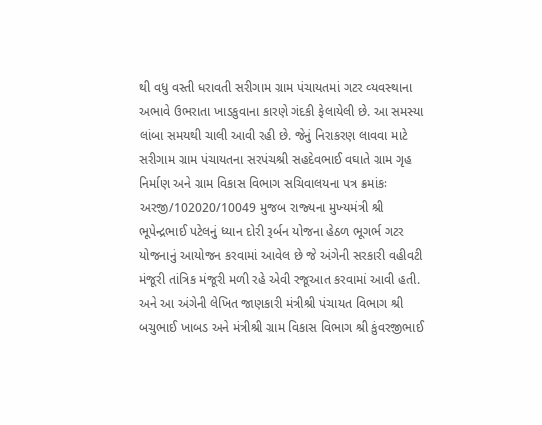થી વધુ વસ્‍તી ધરાવતી સરીગામ ગ્રામ પંચાયતમાં ગટર વ્‍યવસ્‍થાના અભાવે ઉભરાતા ખાડકુવાના કારણે ગંદકી ફેલાયેલી છે. આ સમસ્‍યા લાંબા સમયથી ચાલી આવી રહી છે. જેનું નિરાકરણ લાવવા માટે સરીગામ ગ્રામ પંચાયતના સરપંચશ્રી સહદેવભાઈ વઘાતે ગ્રામ ગૃહ નિર્માણ અને ગ્રામ વિકાસ વિભાગ સચિવાલયના પત્ર ક્રમાંકઃ અરજી/102020/10049 મુજબ રાજ્‍યના મુખ્‍યમંત્રી શ્રી ભૂપેન્‍દ્રભાઈ પટેલનું ધ્‍યાન દોરી રૂર્બન યોજના હેઠળ ભૂગર્ભ ગટર યોજનાનું આયોજન કરવામાં આવેલ છે જે અંગેની સરકારી વહીવટી મંજૂરી તાંત્રિક મંજૂરી મળી રહે એવી રજૂઆત કરવામાં આવી હતી. અને આ અંગેની લેખિત જાણકારી મંત્રીશ્રી પંચાયત વિભાગ શ્રી બચુભાઈ ખાબડ અને મંત્રીશ્રી ગ્રામ વિકાસ વિભાગ શ્રી કુંવરજીભાઈ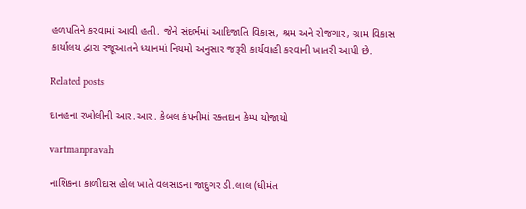હળપતિને કરવામાં આવી હતી. જેને સંદર્ભમાં આદિજાતિ વિકાસ, શ્રમ અને રોજગાર, ગ્રામ વિકાસ કાર્યાલય દ્વારા રજૂઆતને ધ્‍યાનમાં નિયમો અનુસાર જરૂરી કાર્યવાહી કરવાની ખાતરી આપી છે.

Related posts

દાનહના રખોલીની આર.આર. કેબલ કંપનીમાં રક્તદાન કેમ્પ યોજાયો

vartmanpravah

નાશિકના કાળીદાસ હોલ ખાતે વલસાડના જાદુગર ડી.લાલ (ધીમંત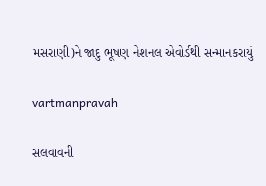મસરાણી)ને જાદુ ભૂષણ નેશનલ એવોર્ડથી સન્‍માનકરાયું

vartmanpravah

સલવાવની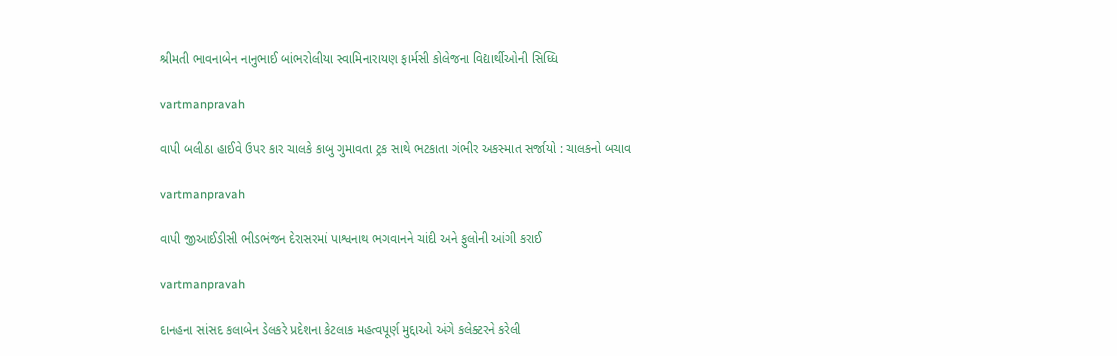શ્રીમતી ભાવનાબેન નાનુભાઈ બાંભરોલીયા સ્‍વામિનારાયણ ફાર્મસી કોલેજના વિદ્યાર્થીઓની સિધ્‍ધિ

vartmanpravah

વાપી બલીઠા હાઈવે ઉપર કાર ચાલકે કાબુ ગુમાવતા ટ્રક સાથે ભટકાતા ગંભીર અકસ્‍માત સર્જાયો : ચાલકનો બચાવ

vartmanpravah

વાપી જીઆઈડીસી ભીડભંજન દેરાસરમાં પાશ્વનાથ ભગવાનને ચાંદી અને ફુલોની આંગી કરાઈ

vartmanpravah

દાનહના સાંસદ કલાબેન ડેલકરે પ્રદેશના કેટલાક મહત્‍વપૂર્ણ મુદ્દાઓ અંગે કલેક્‍ટરને કરેલી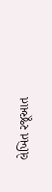લેખિત રજૂઆત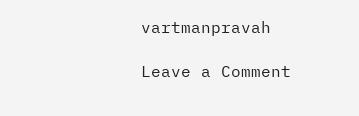vartmanpravah

Leave a Comment